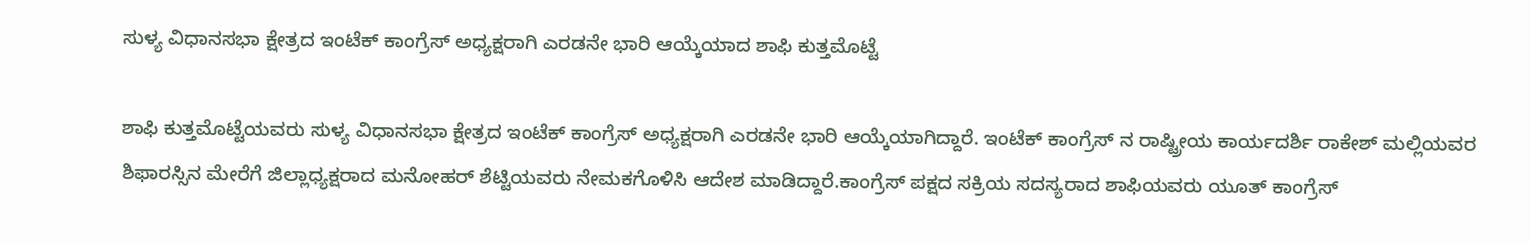ಸುಳ್ಯ‌ ವಿಧಾನಸಭಾ ಕ್ಷೇತ್ರದ ಇಂಟೆಕ್ ಕಾಂಗ್ರೆಸ್ ಅಧ್ಯಕ್ಷರಾಗಿ ಎರಡನೇ ಭಾರಿ ಆಯ್ಕೆಯಾದ ಶಾಫಿ ಕುತ್ತಮೊಟ್ಟೆ

ಶಾಫಿ ಕುತ್ತಮೊಟ್ಟೆಯವರು ಸುಳ್ಯ ವಿಧಾನಸಭಾ ಕ್ಷೇತ್ರದ ಇಂಟೆಕ್ ಕಾಂಗ್ರೆಸ್ ಅಧ್ಯಕ್ಷರಾಗಿ ಎರಡನೇ ಭಾರಿ ಆಯ್ಕೆಯಾಗಿದ್ದಾರೆ. ಇಂಟೆಕ್ ಕಾಂಗ್ರೆಸ್ ನ ರಾಷ್ಟ್ರೀಯ ಕಾರ್ಯದರ್ಶಿ ರಾಕೇಶ್ ಮಲ್ಲಿಯವರ ಶಿಫಾರಸ್ಸಿನ ಮೇರೆಗೆ ಜಿಲ್ಲಾಧ್ಯಕ್ಷರಾದ ಮನೋಹರ್ ಶೆಟ್ಟಿಯವರು ನೇಮಕಗೊಳಿಸಿ ಆದೇಶ ಮಾಡಿದ್ದಾರೆ.ಕಾಂಗ್ರೆಸ್ ಪಕ್ಷದ ಸಕ್ರಿಯ ಸದಸ್ಯರಾದ ಶಾಫಿಯವರು ಯೂತ್ ಕಾಂಗ್ರೆಸ್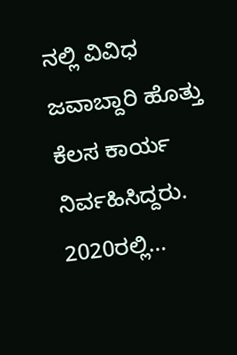ನಲ್ಲಿ ವಿವಿಧ ಜವಾಬ್ದಾರಿ ಹೊತ್ತು ಕೆಲಸ ಕಾರ್ಯ ನಿರ್ವಹಿಸಿದ್ದರು. 2020ರಲ್ಲಿ...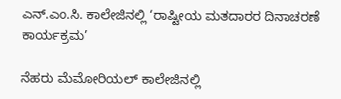ಎನ್.ಎಂ.ಸಿ. ಕಾಲೇಜಿನಲ್ಲಿ ‘ರಾಷ್ಟೀಯ ಮತದಾರರ ದಿನಾಚರಣೆ ಕಾರ್ಯಕ್ರಮ’

ನೆಹರು ಮೆಮೋರಿಯಲ್ ಕಾಲೇಜಿನಲ್ಲಿ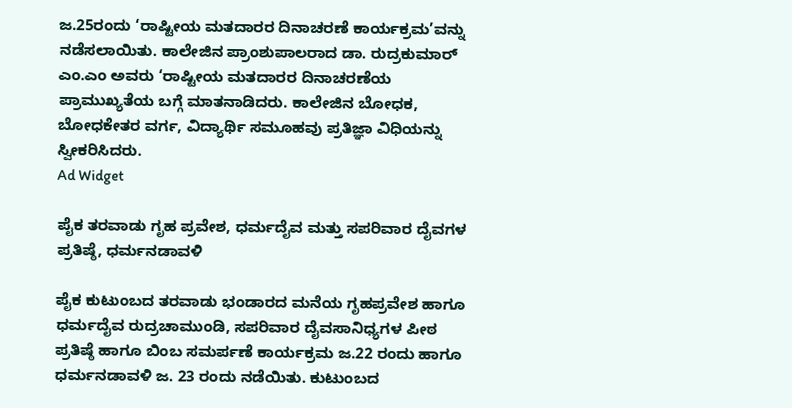ಜ.25ರಂದು ‘ರಾಷ್ಟೀಯ ಮತದಾರರ ದಿನಾಚರಣೆ ಕಾರ್ಯಕ್ರಮ’ವನ್ನು ನಡೆಸಲಾಯಿತು. ಕಾಲೇಜಿನ ಪ್ರಾಂಶುಪಾಲರಾದ ಡಾ. ರುದ್ರಕುಮಾರ್ ಎಂ.ಎಂ ಅವರು ‘ರಾಷ್ಟೀಯ ಮತದಾರರ ದಿನಾಚರಣೆಯ ಪ್ರಾಮುಖ್ಯತೆಯ ಬಗ್ಗೆ ಮಾತನಾಡಿದರು. ಕಾಲೇಜಿನ ಬೋಧಕ, ಬೋಧಕೇತರ ವರ್ಗ, ವಿದ್ಯಾರ್ಥಿ ಸಮೂಹವು ಪ್ರತಿಜ್ಞಾ ವಿಧಿಯನ್ನು ಸ್ವೀಕರಿಸಿದರು.
Ad Widget

ಪೈಕ ತರವಾಡು ಗೃಹ ಪ್ರವೇಶ, ಧರ್ಮದೈವ ಮತ್ತು ಸಪರಿವಾರ ದೈವಗಳ ಪ್ರತಿಷ್ಠೆ, ಧರ್ಮನಡಾವಳಿ

ಪೈಕ ಕುಟುಂಬದ ತರವಾಡು ಭಂಡಾರದ ಮನೆಯ ಗೃಹಪ್ರವೇಶ ಹಾಗೂ ಧರ್ಮದೈವ ರುದ್ರಚಾಮುಂಡಿ, ಸಪರಿವಾರ ದೈವಸಾನಿಧ್ಯಗಳ ಪೀಠ ಪ್ರತಿಷ್ಠೆ ಹಾಗೂ ಬಿಂಬ ಸಮರ್ಪಣೆ ಕಾರ್ಯಕ್ರಮ ಜ.22 ರಂದು ಹಾಗೂ ಧರ್ಮನಡಾವಳಿ ಜ. 23 ರಂದು ನಡೆಯಿತು. ಕುಟುಂಬದ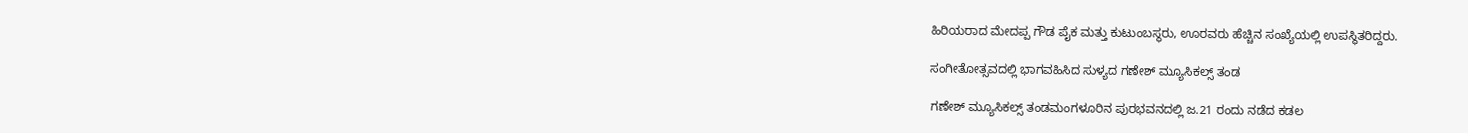ಹಿರಿಯರಾದ ಮೇದಪ್ಪ ಗೌಡ ಪೈಕ ಮತ್ತು ಕುಟುಂಬಸ್ಥರು, ಊರವರು ಹೆಚ್ಚಿನ ಸಂಖ್ಯೆಯಲ್ಲಿ ಉಪಸ್ಥಿತರಿದ್ದರು.

ಸಂಗೀತೋತ್ಸವದಲ್ಲಿ ಭಾಗವಹಿಸಿದ ಸುಳ್ಯದ ಗಣೇಶ್ ಮ್ಯೂಸಿಕಲ್ಸ್ ತಂಡ

ಗಣೇಶ್ ಮ್ಯೂಸಿಕಲ್ಸ್ ತಂಡಮಂಗಳೂರಿನ ಪುರಭವನದಲ್ಲಿ ಜ.21 ರಂದು ನಡೆದ ಕಡಲ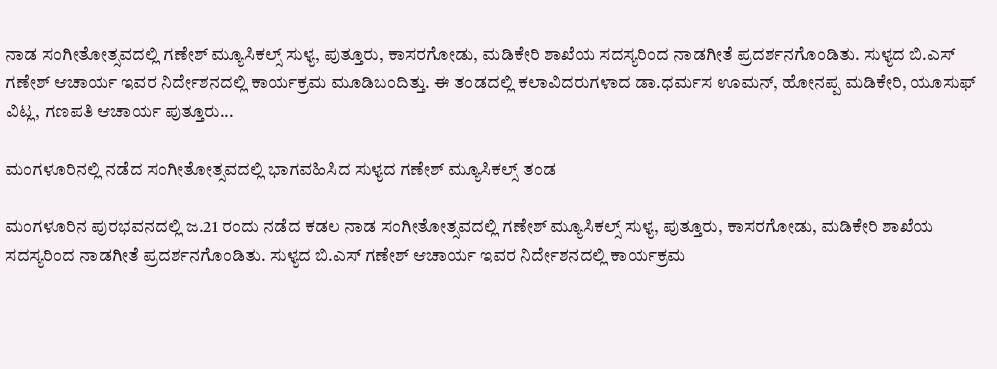ನಾಡ ಸಂಗೀತೋತ್ಸವದಲ್ಲಿ ಗಣೇಶ್ ಮ್ಯೂಸಿಕಲ್ಸ್ ಸುಳ್ಯ, ಪುತ್ತೂರು, ಕಾಸರಗೋಡು, ಮಡಿಕೇರಿ ಶಾಖೆಯ ಸದಸ್ಯರಿಂದ ನಾಡಗೀತೆ ಪ್ರದರ್ಶನಗೊಂಡಿತು. ಸುಳ್ಯದ ಬಿ.ಎಸ್ ಗಣೇಶ್ ಆಚಾರ್ಯ ಇವರ ನಿರ್ದೇಶನದಲ್ಲಿ ಕಾರ್ಯಕ್ರಮ ಮೂಡಿಬಂದಿತ್ತು. ಈ ತಂಡದಲ್ಲಿ ಕಲಾವಿದರುಗಳಾದ ಡಾ.ಧರ್ಮಸ ಊಮನ್, ಹೋನಪ್ಪ ಮಡಿಕೇರಿ, ಯೂಸುಫ್ ವಿಟ್ಲ, ಗಣಪತಿ ಆಚಾರ್ಯ ಪುತ್ತೂರು...

ಮಂಗಳೂರಿನಲ್ಲಿ ನಡೆದ ಸಂಗೀತೋತ್ಸವದಲ್ಲಿ ಭಾಗವಹಿಸಿದ ಸುಳ್ಯದ ಗಣೇಶ್ ಮ್ಯೂಸಿಕಲ್ಸ್ ತಂಡ

ಮಂಗಳೂರಿನ ಪುರಭವನದಲ್ಲಿ ಜ.21 ರಂದು ನಡೆದ ಕಡಲ ನಾಡ ಸಂಗೀತೋತ್ಸವದಲ್ಲಿ ಗಣೇಶ್ ಮ್ಯೂಸಿಕಲ್ಸ್ ಸುಳ್ಯ, ಪುತ್ತೂರು, ಕಾಸರಗೋಡು, ಮಡಿಕೇರಿ ಶಾಖೆಯ ಸದಸ್ಯರಿಂದ ನಾಡಗೀತೆ ಪ್ರದರ್ಶನಗೊಂಡಿತು. ಸುಳ್ಯದ ಬಿ.ಎಸ್ ಗಣೇಶ್ ಆಚಾರ್ಯ ಇವರ ನಿರ್ದೇಶನದಲ್ಲಿ ಕಾರ್ಯಕ್ರಮ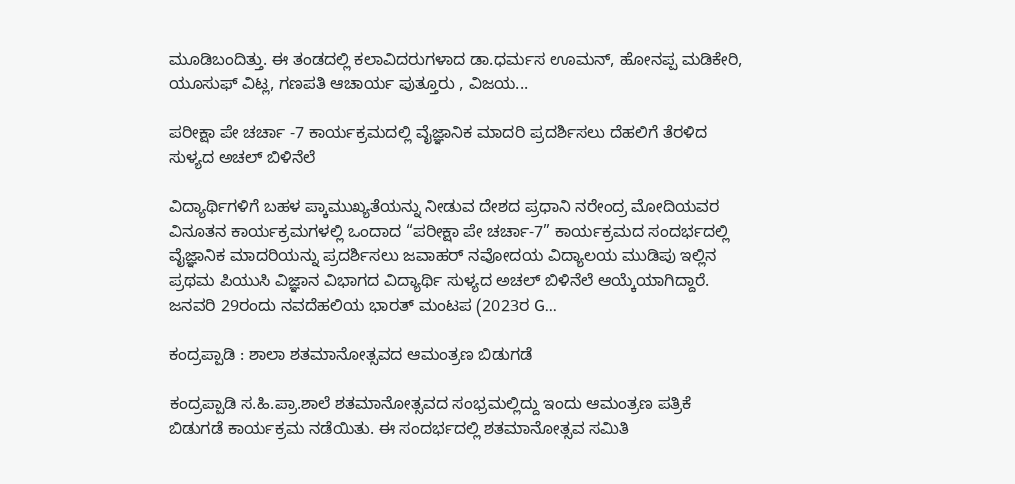ಮೂಡಿಬಂದಿತ್ತು. ಈ ತಂಡದಲ್ಲಿ ಕಲಾವಿದರುಗಳಾದ ಡಾ.ಧರ್ಮಸ ಊಮನ್, ಹೋನಪ್ಪ ಮಡಿಕೇರಿ, ಯೂಸುಫ್ ವಿಟ್ಲ, ಗಣಪತಿ ಆಚಾರ್ಯ ಪುತ್ತೂರು , ವಿಜಯ...

ಪರೀಕ್ಷಾ ಪೇ ಚರ್ಚಾ -7 ಕಾರ್ಯಕ್ರಮದಲ್ಲಿ ವೈಜ್ಞಾನಿಕ ಮಾದರಿ ಪ್ರದರ್ಶಿಸಲು ದೆಹಲಿಗೆ ತೆರಳಿದ ಸುಳ್ಯದ ಅಚಲ್ ಬಿಳಿನೆಲೆ

ವಿದ್ಯಾರ್ಥಿಗಳಿಗೆ ಬಹಳ ಪ್ಕಾಮುಖ್ಯತೆಯನ್ನು ನೀಡುವ ದೇಶದ ಪ್ರಧಾನಿ ನರೇಂದ್ರ ಮೋದಿಯವರ ವಿನೂತನ ಕಾರ್ಯಕ್ರಮಗಳಲ್ಲಿ ಒಂದಾದ “ಪರೀಕ್ಷಾ ಪೇ ಚರ್ಚಾ-7” ಕಾರ್ಯಕ್ರಮದ ಸಂದರ್ಭದಲ್ಲಿ ವೈಜ್ಞಾನಿಕ ಮಾದರಿಯನ್ನು ಪ್ರದರ್ಶಿಸಲು ಜವಾಹರ್ ನವೋದಯ ವಿದ್ಯಾಲಯ ಮುಡಿಪು ಇಲ್ಲಿನ ಪ್ರಥಮ ಪಿಯುಸಿ ವಿಜ್ಞಾನ ವಿಭಾಗದ ವಿದ್ಯಾರ್ಥಿ ಸುಳ್ಯದ ಅಚಲ್ ಬಿಳಿನೆಲೆ ಆಯ್ಕೆಯಾಗಿದ್ದಾರೆ. ಜನವರಿ 29ರಂದು ನವದೆಹಲಿಯ ಭಾರತ್ ಮಂಟಪ (2023ರ G...

ಕಂದ್ರಪ್ಪಾಡಿ : ಶಾಲಾ ಶತಮಾನೋತ್ಸವದ ಆಮಂತ್ರಣ ಬಿಡುಗಡೆ

ಕಂದ್ರಪ್ಪಾಡಿ ಸ.ಹಿ.ಪ್ರಾ.ಶಾಲೆ ಶತಮಾನೋತ್ಸವದ ಸಂಭ್ರಮಲ್ಲಿದ್ದು ಇಂದು ಆಮಂತ್ರಣ ಪತ್ರಿಕೆ ಬಿಡುಗಡೆ ಕಾರ್ಯಕ್ರಮ ನಡೆಯಿತು. ಈ ಸಂದರ್ಭದಲ್ಲಿ ಶತಮಾನೋತ್ಸವ ಸಮಿತಿ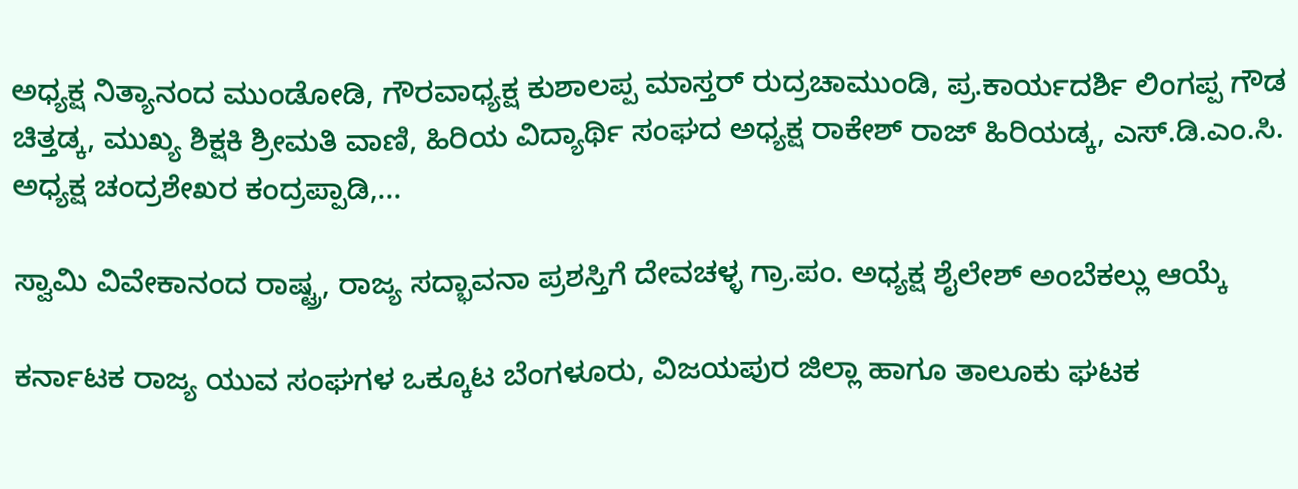ಅಧ್ಯಕ್ಷ ನಿತ್ಯಾನಂದ ಮುಂಡೋಡಿ, ಗೌರವಾಧ್ಯಕ್ಷ ಕುಶಾಲಪ್ಪ ಮಾಸ್ತರ್ ರುದ್ರಚಾಮುಂಡಿ, ಪ್ರ.ಕಾರ್ಯದರ್ಶಿ ಲಿಂಗಪ್ಪ ಗೌಡ ಚಿತ್ತಡ್ಕ, ಮುಖ್ಯ ಶಿಕ್ಷಕಿ ಶ್ರೀಮತಿ ವಾಣಿ, ಹಿರಿಯ ವಿದ್ಯಾರ್ಥಿ ಸಂಘದ ಅಧ್ಯಕ್ಷ ರಾಕೇಶ್ ರಾಜ್ ಹಿರಿಯಡ್ಕ, ಎಸ್.ಡಿ.ಎಂ.ಸಿ. ಅಧ್ಯಕ್ಷ ಚಂದ್ರಶೇಖರ ಕಂದ್ರಪ್ಪಾಡಿ,...

ಸ್ವಾಮಿ ವಿವೇಕಾನಂದ ರಾಷ್ಟ್ರ, ರಾಜ್ಯ ಸದ್ಭಾವನಾ ಪ್ರಶಸ್ತಿಗೆ ದೇವಚಳ್ಳ ಗ್ರಾ.ಪಂ. ಅಧ್ಯಕ್ಷ ಶೈಲೇಶ್ ಅಂಬೆಕಲ್ಲು ಆಯ್ಕೆ

ಕರ್ನಾಟಕ ರಾಜ್ಯ ಯುವ ಸಂಘಗಳ ಒಕ್ಕೂಟ ಬೆಂಗಳೂರು, ವಿಜಯಪುರ ಜಿಲ್ಲಾ ಹಾಗೂ ತಾಲೂಕು ಘಟಕ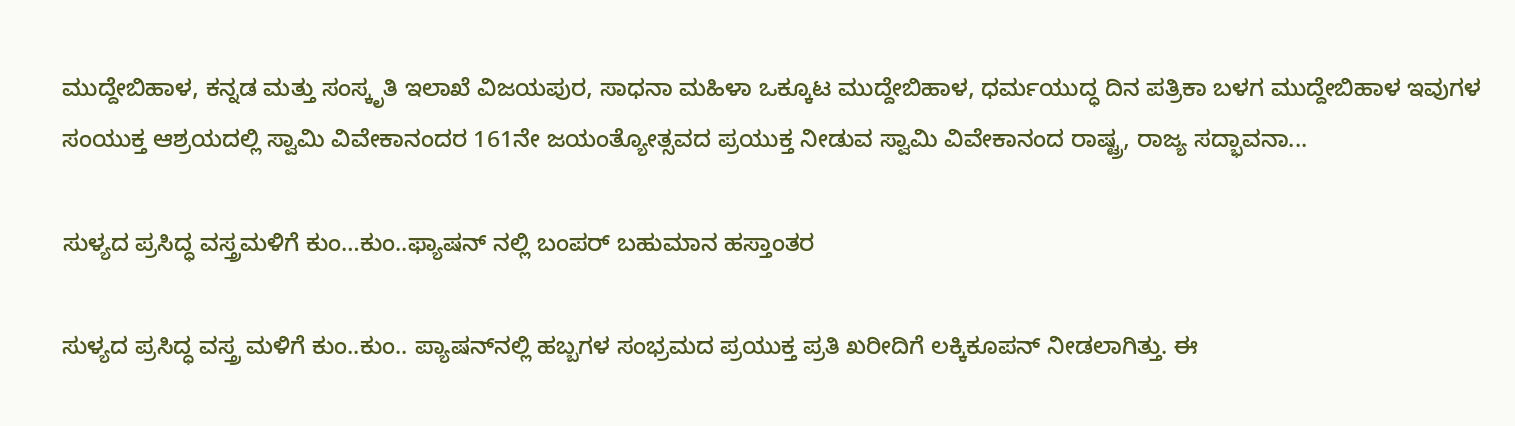ಮುದ್ದೇಬಿಹಾಳ, ಕನ್ನಡ ಮತ್ತು ಸಂಸ್ಕೃತಿ ಇಲಾಖೆ ವಿಜಯಪುರ, ಸಾಧನಾ ಮಹಿಳಾ ಒಕ್ಕೂಟ ಮುದ್ದೇಬಿಹಾಳ, ಧರ್ಮಯುದ್ಧ ದಿನ ಪತ್ರಿಕಾ ಬಳಗ ಮುದ್ದೇಬಿಹಾಳ ಇವುಗಳ ಸಂಯುಕ್ತ ಆಶ್ರಯದಲ್ಲಿ ಸ್ವಾಮಿ ವಿವೇಕಾನಂದರ 161ನೇ ಜಯಂತ್ಯೋತ್ಸವದ ಪ್ರಯುಕ್ತ ನೀಡುವ ಸ್ವಾಮಿ ವಿವೇಕಾನಂದ ರಾಷ್ಟ್ರ, ರಾಜ್ಯ ಸದ್ಭಾವನಾ...

ಸುಳ್ಯದ ಪ್ರಸಿದ್ಧ ವಸ್ತ್ರಮಳಿಗೆ ಕುಂ…ಕುಂ..ಫ್ಯಾಷನ್ ನಲ್ಲಿ ಬಂಪರ್ ಬಹುಮಾನ ಹಸ್ತಾಂತರ

ಸುಳ್ಯದ ಪ್ರಸಿದ್ಧ ವಸ್ತ್ರ ಮಳಿಗೆ ಕುಂ..ಕುಂ.. ಪ್ಯಾಷನ್‌ನಲ್ಲಿ ಹಬ್ಬಗಳ ಸಂಭ್ರಮದ ಪ್ರಯುಕ್ತ ಪ್ರತಿ ಖರೀದಿಗೆ ಲಕ್ಕಿಕೂಪನ್ ನೀಡಲಾಗಿತ್ತು. ಈ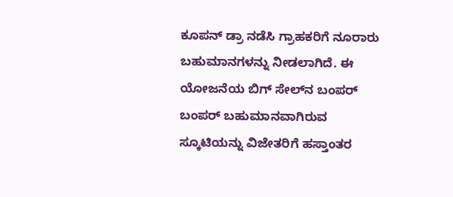ಕೂಪನ್ ಡ್ರಾ ನಡೆಸಿ ಗ್ರಾಹಕರಿಗೆ ನೂರಾರು ಬಹುಮಾನಗಳನ್ನು ನೀಡಲಾಗಿದೆ. ಈ ಯೋಜನೆಯ ಬಿಗ್ ಸೇಲ್‌ನ ಬಂಪರ್ ಬಂಪರ್ ಬಹುಮಾನವಾಗಿರುವ ಸ್ಕೂಟಿಯನ್ನು ವಿಜೇತರಿಗೆ ಹಸ್ತಾಂತರ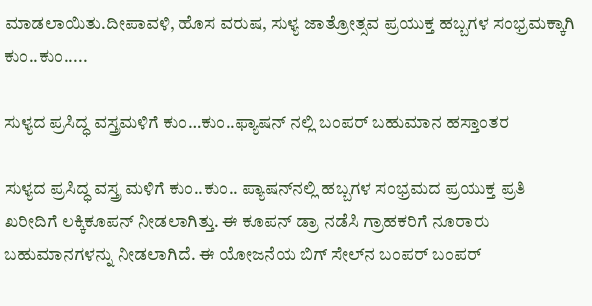ಮಾಡಲಾಯಿತು.ದೀಪಾವಳಿ, ಹೊಸ ವರುಷ, ಸುಳ್ಯ ಜಾತ್ರೋತ್ಸವ ಪ್ರಯುಕ್ತ ಹಬ್ಬಗಳ ಸಂಭ್ರಮಕ್ಕಾಗಿ ಕುಂ..ಕುಂ.....

ಸುಳ್ಯದ ಪ್ರಸಿದ್ಧ ವಸ್ತ್ರಮಳಿಗೆ ಕುಂ…ಕುಂ..ಫ್ಯಾಷನ್ ನಲ್ಲಿ ಬಂಪರ್ ಬಹುಮಾನ ಹಸ್ತಾಂತರ

ಸುಳ್ಯದ ಪ್ರಸಿದ್ಧ ವಸ್ತ್ರ ಮಳಿಗೆ ಕುಂ..ಕುಂ.. ಪ್ಯಾಷನ್‌ನಲ್ಲಿ ಹಬ್ಬಗಳ ಸಂಭ್ರಮದ ಪ್ರಯುಕ್ತ ಪ್ರತಿ ಖರೀದಿಗೆ ಲಕ್ಕಿಕೂಪನ್ ನೀಡಲಾಗಿತ್ತು. ಈ ಕೂಪನ್ ಡ್ರಾ ನಡೆಸಿ ಗ್ರಾಹಕರಿಗೆ ನೂರಾರು ಬಹುಮಾನಗಳನ್ನು ನೀಡಲಾಗಿದೆ. ಈ ಯೋಜನೆಯ ಬಿಗ್ ಸೇಲ್‌ನ ಬಂಪರ್ ಬಂಪರ್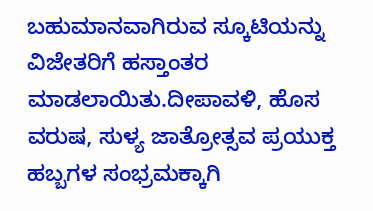ಬಹುಮಾನವಾಗಿರುವ ಸ್ಕೂಟಿಯನ್ನು ವಿಜೇತರಿಗೆ ಹಸ್ತಾಂತರ ಮಾಡಲಾಯಿತು.ದೀಪಾವಳಿ, ಹೊಸ ವರುಷ, ಸುಳ್ಯ ಜಾತ್ರೋತ್ಸವ ಪ್ರಯುಕ್ತ ಹಬ್ಬಗಳ ಸಂಭ್ರಮಕ್ಕಾಗಿ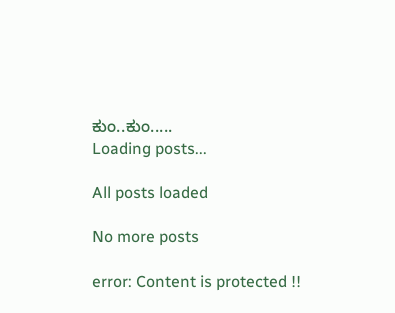ಕುಂ..ಕುಂ.....
Loading posts...

All posts loaded

No more posts

error: Content is protected !!